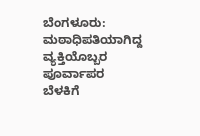ಬೆಂಗಳೂರು: ಮಠಾಧಿಪತಿಯಾಗಿದ್ದ ವ್ಯಕ್ತಿಯೊಬ್ಬರ ಪೂರ್ವಾಪರ ಬೆಳಕಿಗೆ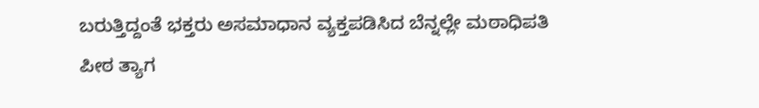ಬರುತ್ತಿದ್ದಂತೆ ಭಕ್ತರು ಅಸಮಾಧಾನ ವ್ಯಕ್ತಪಡಿಸಿದ ಬೆನ್ನಲ್ಲೇ ಮಠಾಧಿಪತಿ ಪೀಠ ತ್ಯಾಗ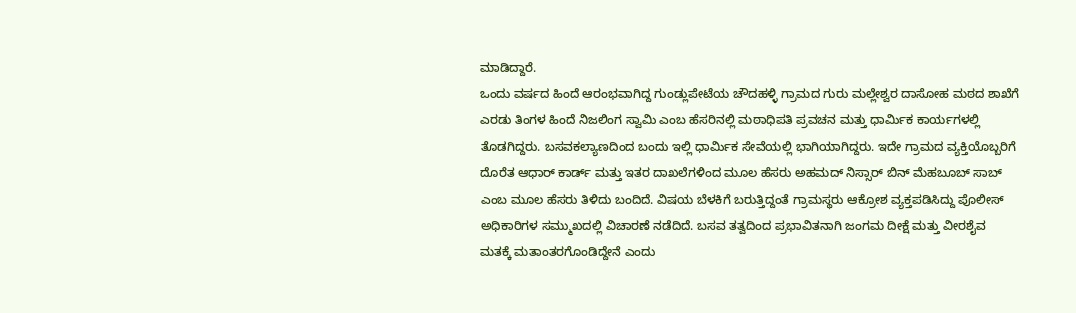ಮಾಡಿದ್ದಾರೆ.
ಒಂದು ವರ್ಷದ ಹಿಂದೆ ಆರಂಭವಾಗಿದ್ದ ಗುಂಡ್ಲುಪೇಟೆಯ ಚೌದಹಳ್ಳಿ ಗ್ರಾಮದ ಗುರು ಮಲ್ಲೇಶ್ವರ ದಾಸೋಹ ಮಠದ ಶಾಖೆಗೆ ಎರಡು ತಿಂಗಳ ಹಿಂದೆ ನಿಜಲಿಂಗ ಸ್ವಾಮಿ ಎಂಬ ಹೆಸರಿನಲ್ಲಿ ಮಠಾಧಿಪತಿ ಪ್ರವಚನ ಮತ್ತು ಧಾರ್ಮಿಕ ಕಾರ್ಯಗಳಲ್ಲಿ ತೊಡಗಿದ್ದರು. ಬಸವಕಲ್ಯಾಣದಿಂದ ಬಂದು ಇಲ್ಲಿ ಧಾರ್ಮಿಕ ಸೇವೆಯಲ್ಲಿ ಭಾಗಿಯಾಗಿದ್ದರು. ಇದೇ ಗ್ರಾಮದ ವ್ಯಕ್ತಿಯೊಬ್ಬರಿಗೆ ದೊರೆತ ಆಧಾರ್ ಕಾರ್ಡ್ ಮತ್ತು ಇತರ ದಾಖಲೆಗಳಿಂದ ಮೂಲ ಹೆಸರು ಅಹಮದ್ ನಿಸ್ಸಾರ್ ಬಿನ್ ಮೆಹಬೂಬ್ ಸಾಬ್ ಎಂಬ ಮೂಲ ಹೆಸರು ತಿಳಿದು ಬಂದಿದೆ. ವಿಷಯ ಬೆಳಕಿಗೆ ಬರುತ್ತಿದ್ದಂತೆ ಗ್ರಾಮಸ್ಥರು ಆಕ್ರೋಶ ವ್ಯಕ್ತಪಡಿಸಿದ್ದು ಪೊಲೀಸ್ ಅಧಿಕಾರಿಗಳ ಸಮ್ಮುಖದಲ್ಲಿ ವಿಚಾರಣೆ ನಡೆದಿದೆ. ಬಸವ ತತ್ವದಿಂದ ಪ್ರಭಾವಿತನಾಗಿ ಜಂಗಮ ದೀಕ್ಷೆ ಮತ್ತು ವೀರಶೈವ ಮತಕ್ಕೆ ಮತಾಂತರಗೊಂಡಿದ್ದೇನೆ ಎಂದು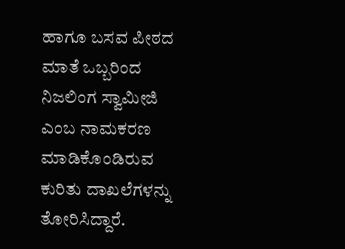ಹಾಗೂ ಬಸವ ಪೀಠದ ಮಾತೆ ಒಬ್ಬರಿಂದ ನಿಜಲಿಂಗ ಸ್ವಾಮೀಜಿ ಎಂಬ ನಾಮಕರಣ ಮಾಡಿಕೊಂಡಿರುವ ಕುರಿತು ದಾಖಲೆಗಳನ್ನು ತೋರಿಸಿದ್ದಾರೆ.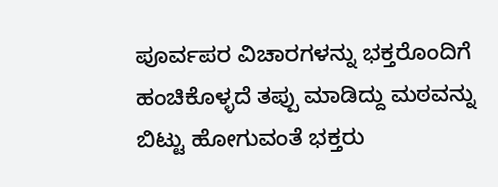ಪೂರ್ವಪರ ವಿಚಾರಗಳನ್ನು ಭಕ್ತರೊಂದಿಗೆ ಹಂಚಿಕೊಳ್ಳದೆ ತಪ್ಪು ಮಾಡಿದ್ದು ಮಠವನ್ನು ಬಿಟ್ಟು ಹೋಗುವಂತೆ ಭಕ್ತರು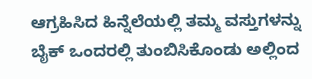ಆಗ್ರಹಿಸಿದ ಹಿನ್ನೆಲೆಯಲ್ಲಿ ತಮ್ಮ ವಸ್ತುಗಳನ್ನು ಬೈಕ್ ಒಂದರಲ್ಲಿ ತುಂಬಿಸಿಕೊಂಡು ಅಲ್ಲಿಂದ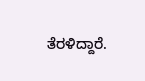ತೆರಳಿದ್ದಾರೆ.